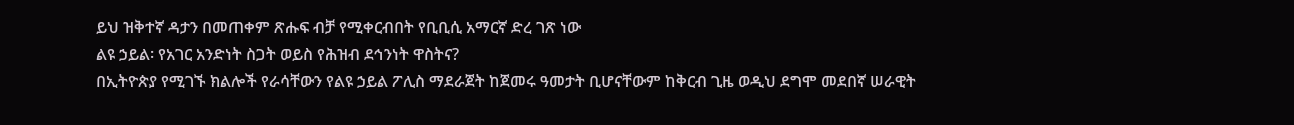ይህ ዝቅተኛ ዳታን በመጠቀም ጽሑፍ ብቻ የሚቀርብበት የቢቢሲ አማርኛ ድረ ገጽ ነው
ልዩ ኃይል፡ የአገር አንድነት ስጋት ወይስ የሕዝብ ደኅንነት ዋስትና?
በኢትዮጵያ የሚገኙ ክልሎች የራሳቸውን የልዩ ኃይል ፖሊስ ማደራጀት ከጀመሩ ዓመታት ቢሆናቸውም ከቅርብ ጊዜ ወዲህ ደግሞ መደበኛ ሠራዊት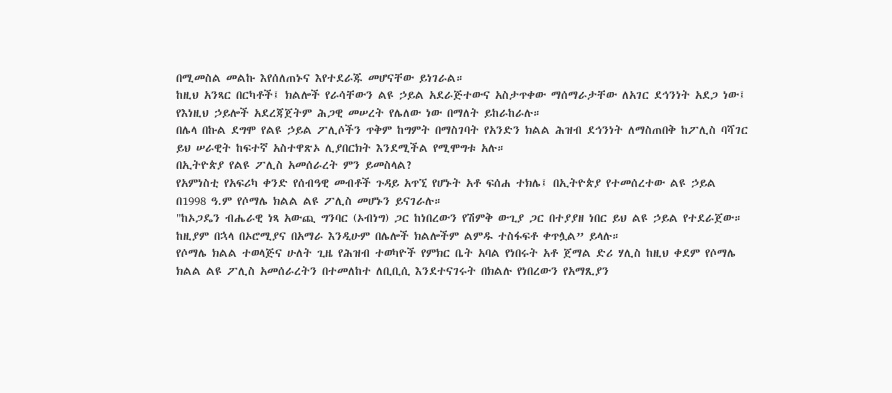በሚመስል መልኩ እየሰለጠኑና እየተደራጁ መሆናቸው ይነገራል።
ከዚህ አንጻር በርካቶች፤ ክልሎች የራሳቸውን ልዩ ኃይል አደራጅተውና አስታጥቀው ማሰማራታቸው ለአገር ደኅንነት አደጋ ነው፤ የእነዚህ ኃይሎች አደረጃጀትም ሕጋዊ መሠረት የሌለው ነው በማለት ይከራከራሉ።
በሌላ በኩል ደግሞ የልዩ ኃይል ፖሊሶችን ጥቅም ከግምት በማስገባት የአንድን ክልል ሕዝብ ደኅንነት ለማስጠበቅ ከፖሊስ ባሻገር ይህ ሠራዊት ከፍተኛ አስተዋጽኦ ሊያበርክት እንደሚችል የሚሞግቱ አሉ።
በኢትዮጵያ የልዩ ፖሊስ አመሰራረት ምን ይመስላል?
የአምነስቲ የአፍሪካ ቀንድ የሰብዓዊ መብቶች ጉዳይ አጥኚ የሆኑት አቶ ፍሰሐ ተክሌ፤ በኢትዮጵያ የተመሰረተው ልዩ ኃይል በ1998 ዓ.ም የሶማሌ ክልል ልዩ ፖሊስ መሆኑን ይናገራሉ።
"ከኦጋዴን ብሔራዊ ነጻ አውጪ ግንባር (ኦብነግ) ጋር ከነበረውን የሽምቅ ውጊያ ጋር በተያያዘ ነበር ይህ ልዩ ኃይል የተደራጀው። ከዚያም በኋላ በኦሮሚያና በአማራ እንዲሁም በሌሎች ክልሎችም ልምዱ ተስፋፍቶ ቀጥሏል” ይላሉ።
የሶማሌ ክልል ተወላጅና ሁለት ጊዜ የሕዝብ ተወካዮች የምክር ቤት አባል የነበሩት አቶ ጀማል ድሪ ሃሊስ ከዚህ ቀደም የሶማሌ ክልል ልዩ ፖሊስ አመሰራረትን በተመለከተ ለቢቢሲ እንደተናገሩት በክልሉ የነበረውን የአማጺያን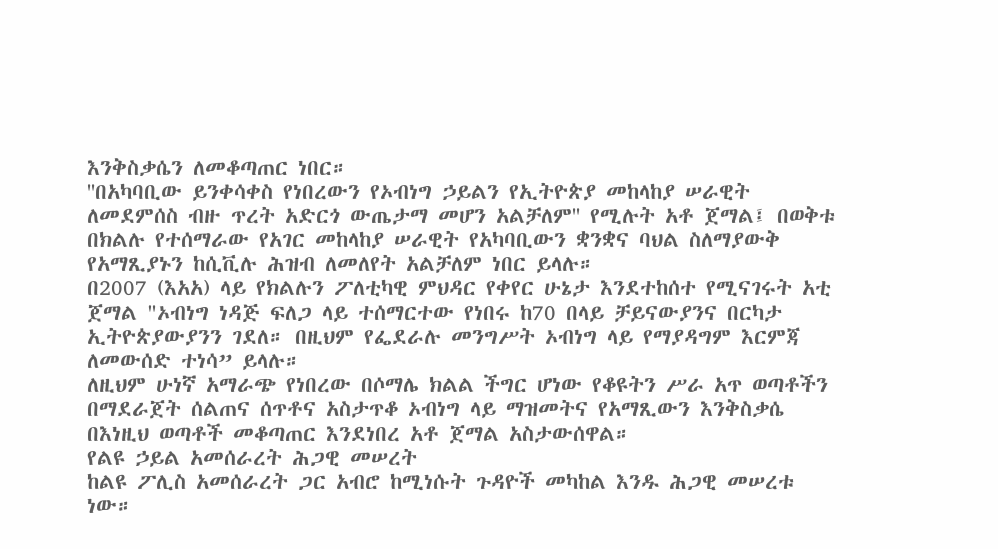እንቅስቃሴን ለመቆጣጠር ነበር።
''በአካባቢው ይንቀሳቀስ የነበረውን የኦብነግ ኃይልን የኢትዮጵያ መከላከያ ሠራዊት ለመደምሰስ ብዙ ጥረት አድርጎ ውጤታማ መሆን አልቻለም'' የሚሉት አቶ ጀማል፤ በወቅቱ በክልሉ የተሰማራው የአገር መከላከያ ሠራዊት የአካባቢውን ቋንቋና ባህል ስለማያውቅ የአማጺያኑን ከሲቪሉ ሕዝብ ለመለየት አልቻለም ነበር ይላሉ።
በ2007 (እአአ) ላይ የክልሉን ፖለቲካዊ ምህዳር የቀየር ሁኔታ እንደተከሰተ የሚናገሩት አቲ ጀማል "ኦብነግ ነዳጅ ፍለጋ ላይ ተሰማርተው የነበሩ ከ70 በላይ ቻይናውያንና በርካታ ኢትዮጵያውያንን ገደለ። በዚህም የፌደራሉ መንግሥት ኦብነግ ላይ የማያዳግም እርምጃ ለመውሰድ ተነሳ” ይላሉ።
ለዚህም ሁነኛ አማራጭ የነበረው በሶማሌ ክልል ችግር ሆነው የቆዩትን ሥራ አጥ ወጣቶችን በማደራጀት ሰልጠና ሰጥቶና አስታጥቆ ኦብነግ ላይ ማዝመትና የአማጺውን እንቅስቃሴ በእነዚህ ወጣቶች መቆጣጠር እንደነበረ አቶ ጀማል አስታውሰዋል።
የልዩ ኃይል አመሰራረት ሕጋዊ መሠረት
ከልዩ ፖሊስ አመሰራረት ጋር አብሮ ከሚነሱት ጉዳዮች መካከል እንዱ ሕጋዊ መሠረቱ ነው።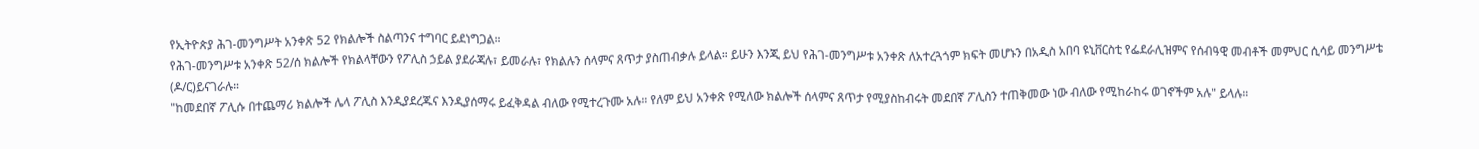የኢትዮጵያ ሕገ-መንግሥት አንቀጽ 52 የክልሎች ስልጣንና ተግባር ይደነግጋል።
የሕገ-መንግሥቱ አንቀጽ 52/ሰ ክልሎች የክልላቸውን የፖሊስ ኃይል ያደራጃሉ፣ ይመራሉ፣ የክልሉን ሰላምና ጸጥታ ያስጠብቃሉ ይላል። ይሁን እንጂ ይህ የሕገ-መንግሥቱ አንቀጽ ለአተረጓጎም ክፍት መሆኑን በአዲስ አበባ ዩኒቨርስቲ የፌደራሊዝምና የሰብዓዊ መብቶች መምህር ሲሳይ መንግሥቴ (ዶ/ር)ይናገራሉ።
"ከመደበኛ ፖሊሱ በተጨማሪ ክልሎች ሌላ ፖሊስ እንዲያደረጁና እንዲያሰማሩ ይፈቅዳል ብለው የሚተረጉሙ አሉ። የለም ይህ አንቀጽ የሚለው ክልሎች ሰላምና ጸጥታ የሚያስከብሩት መደበኛ ፖሊስን ተጠቅመው ነው ብለው የሚከራከሩ ወገኖችም አሉ" ይላሉ።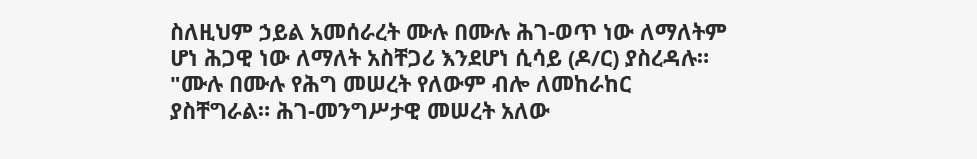ስለዚህም ኃይል አመሰራረት ሙሉ በሙሉ ሕገ-ወጥ ነው ለማለትም ሆነ ሕጋዊ ነው ለማለት አስቸጋሪ እንደሆነ ሲሳይ (ዶ/ር) ያስረዳሉ። "ሙሉ በሙሉ የሕግ መሠረት የለውም ብሎ ለመከራከር ያስቸግራል። ሕገ-መንግሥታዊ መሠረት አለው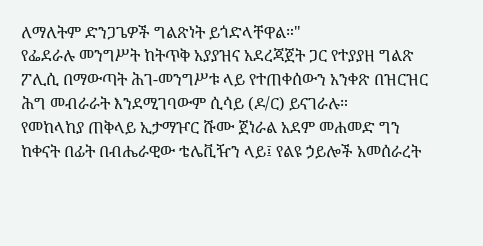ለማለትም ድንጋጌዎች ግልጽነት ይጎድላቸዋል።"
የፌደራሉ መንግሥት ከትጥቅ አያያዝና አደረጃጀት ጋር የተያያዘ ግልጽ ፖሊሲ በማውጣት ሕገ-መንግሥቱ ላይ የተጠቀሰውን አንቀጽ በዝርዝር ሕግ መብራራት እንደሚገባውም ሲሳይ (ዶ/ር) ይናገራሉ።
የመከላከያ ጠቅላይ ኢታማዦር ሹሙ ጀነራል አደም መሐመድ ግን ከቀናት በፊት በብሔራዊው ቴሌቪዥን ላይ፤ የልዩ ኃይሎች አመሰራረት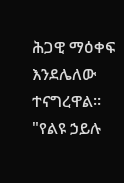ሕጋዊ ማዕቀፍ እንደሌለው ተናግረዋል። "የልዩ ኃይሉ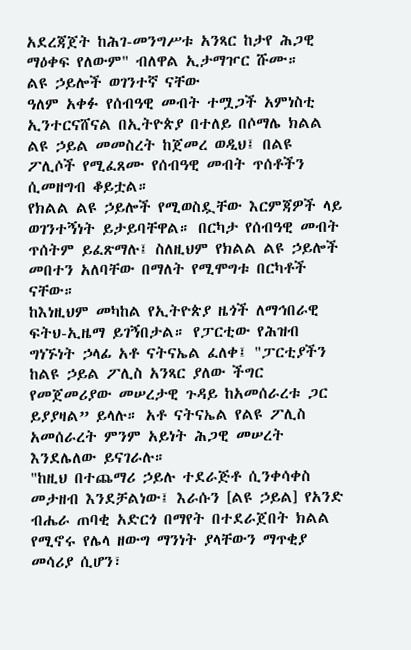አደረጃጀት ከሕገ-መንግሥቱ አንጻር ከታየ ሕጋዊ ማዕቀፍ የለውም" ብለዋል ኢታማዦር ሹሙ።
ልዩ ኃይሎች ወገንተኛ ናቸው
ዓለም አቀፉ የሰብዓዊ መብት ተሟጋች አምነስቲ ኢንተርናሸናል በኢትዮጵያ በተለይ በሶማሌ ክልል ልዩ ኃይል መመስረት ከጀመረ ወዲህ፤ በልዩ ፖሊሶች የሚፈጸሙ የሰብዓዊ መብት ጥሰቶችን ሲመዘግብ ቆይቷል።
የክልል ልዩ ኃይሎች የሚወስዷቸው እርምጃዎች ላይ ወገንተኝነት ይታይባቸዋል። በርካታ የሰብዓዊ መብት ጥሰትም ይፈጽማሉ፤ ስለዚህም የክልል ልዩ ኃይሎች መበተን አለባቸው በማለት የሚሞግቱ በርካቶች ናቸው።
ከእነዚህም መካከል የኢትዮጵያ ዜጎች ለማኅበራዊ ፍትህ-ኢዜማ ይገኝበታል። የፓርቲው የሕዝብ ግነኙነት ኃላፊ አቶ ናትናኤል ፈለቀ፤ "ፓርቲያችን ከልዩ ኃይል ፖሊስ አንጻር ያለው ችግር የመጀመሪያው መሠረታዊ ጉዳይ ከአመሰራረቱ ጋር ይያያዛል” ይላሉ። አቶ ናትናኤል የልዩ ፖሊስ አመሰራረት ምንም አይነት ሕጋዊ መሠረት እንደሌለው ይናገራሉ።
"ከዚህ በተጨማሪ ኃይሉ ተደራጅቶ ሲንቀሳቀስ መታዘብ እንደቻልነው፤ እራሱን [ልዩ ኃይል] የአንድ ብሔራ ጠባቂ አድርጎ በማየት በተደራጀበት ክልል የሚኖሩ የሌላ ዘውግ ማንነት ያላቸውን ማጥቂያ መሳሪያ ሲሆን፣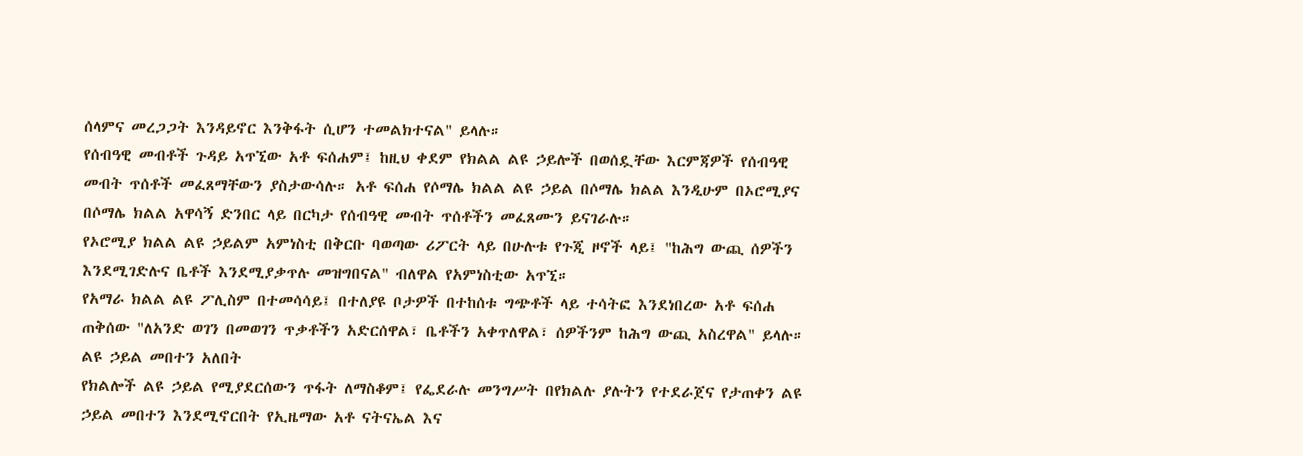ሰላምና መረጋጋት እንዳይኖር እንቅፋት ሲሆን ተመልክተናል" ይላሉ።
የሰብዓዊ መብቶች ጉዳይ አጥኚው አቶ ፍሰሐም፤ ከዚህ ቀደም የክልል ልዩ ኃይሎች በወሰዷቸው እርምጃዎች የሰብዓዊ መብት ጥሰቶች መፈጸማቸውን ያስታውሳሉ። አቶ ፍሰሐ የሶማሌ ክልል ልዩ ኃይል በሶማሌ ክልል እንዲሁም በኦሮሚያና በሶማሌ ክልል አዋሳኝ ድንበር ላይ በርካታ የሰብዓዊ መብት ጥሰቶችን መፈጸሙን ይናገራሉ።
የኦሮሚያ ክልል ልዩ ኃይልም አምነስቲ በቅርቡ ባወጣው ሪፖርት ላይ በሁሉቱ የጉጂ ዞኖች ላይ፤ "ከሕግ ውጪ ሰዎችን እንደሚገድሉና ቤቶች እንደሚያቃጥሉ መዝግበናል" ብለዋል የአምነስቲው አጥኚ።
የአማራ ክልል ልዩ ፖሊስም በተመሳሳይ፤ በተለያዩ ቦታዎች በተከሰቱ ግጭቶች ላይ ተሳትፎ እንደነበረው አቶ ፍሰሐ ጠቅሰው "ለአንድ ወገን በመወገን ጥቃቶችን አድርሰዋል፣ ቤቶችን አቀጥለዋል፣ ሰዎችንም ከሕግ ውጪ አስረዋል" ይላሉ።
ልዩ ኃይል መበተን አለበት
የክልሎች ልዩ ኃይል የሚያደርሰውን ጥፋት ለማስቆም፤ የፌደራሉ መንግሥት በየክልሉ ያሉትን የተደራጀና የታጠቀን ልዩ ኃይል መበተን እንደሚኖርበት የኢዜማው አቶ ናትናኤል እና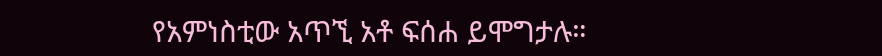የአምነስቲው አጥኚ አቶ ፍሰሐ ይሞግታሉ።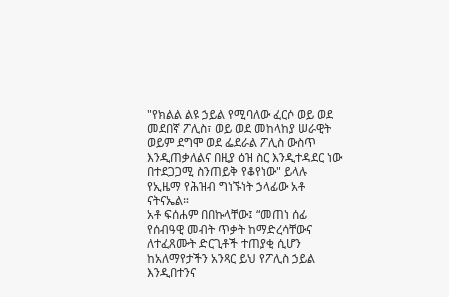"የክልል ልዩ ኃይል የሚባለው ፈርሶ ወይ ወደ መደበኛ ፖሊስ፣ ወይ ወደ መከላከያ ሠራዊት ወይም ደግሞ ወደ ፌደራል ፖሊስ ውስጥ እንዲጠቃለልና በዚያ ዕዝ ስር እንዲተዳደር ነው በተደጋጋሚ ስንጠይቅ የቆየነው" ይላሉ የኢዜማ የሕዝብ ግነኙነት ኃላፊው አቶ ናትናኤል።
አቶ ፍሰሐም በበኩላቸው፤ “መጠነ ሰፊ የሰብዓዊ መብት ጥቃት ከማድረሳቸውና ለተፈጸሙት ድርጊቶች ተጠያቂ ሲሆን ከአለማየታችን አንጻር ይህ የፖሊስ ኃይል እንዲበተንና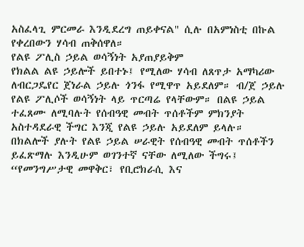አስፈላጊ ምርመራ እንዲደረግ ጠይቀናል" ሲሉ በአምነስቲ በኩል የቀረበውን ሃሳብ ጠቅሰዋለ።
የልዩ ፖሊስ ኃይል ወሳኝነት አያጠያይቅም
የክልል ልዩ ኃይሎች ይበተኑ፤ የሚለው ሃሳብ ለጸጥታ አማካሪው ለብርጋዴየር ጀነራል ኃይሉ ጎንፋ የሚዋጥ አይደለም። ብ/ጀ ኃይሉ የልዩ ፖሊሶች ወሳኝነት ላይ ጥርጣሬ የላቸውም። በልዩ ኃይል ተፈጸሙ ለሚባሉት የሰብዓዊ መብት ጥሰቶችም ምክንያት አስተዳደራዊ ችግር እንጂ የልዩ ኃይሉ አይደለም ይላሉ።
በክልሎች ያሉት የልዩ ኃይል ሠራዊት የሰብዓዊ መብት ጥሰቶችን ይፈጽማሉ እንዲሁም ወገንተኛ ናቸው ለሚለው ችግሩ፤ “የመንግሥታዊ መዋቅር፣ የቢሮክራሲ እና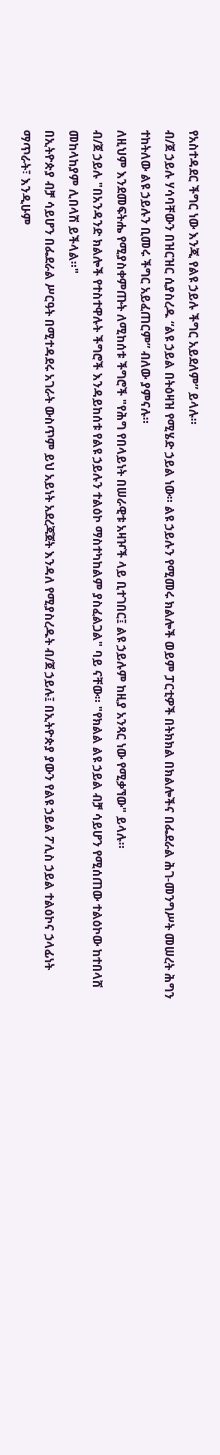የአስተዳደር ችግር ነው እንጂ የልዩ ኃይሉ ችግር አይደለም” ይላሉ።
ብ/ጀ ኃይሉ ሃሳባቸውን በዝርዝር ሲያስረዱ “ልዩ ኃይል በትዕዛዝ የሚሄድ ኃይል ነው። ልዩ ኃይሉን የሚመሩ ክልሎች ወይም ፓርቲዎች በትክክል በክልሎችና በፌደራል ሕገ-መንግሥት መሠረት ሕግን ተከትለው ልዩ ኃይሉን ቢመሩ ችግር አይፈጠርም” ብለው ያምናሉ።
ለዚህም እንደመፍትሔ የሚያስቀምጡት ለሚከሰቱ ችግሮች "የሕግ የበላይነት በሠራዊቱ አዛዦች ላይ ቢተገበር፤ ልዩ ኃይሉም ከዚያ አንጻር ነው የሚቃኘው" ይላሉ።
ብ/ጀ ኃይሉ "በአንዳንድ ክልሎች የተስተዋሉት ችግሮች እንዳይከሰቱ የልዩ ኃይሉን ተልዕኮ ማስተካከልም ያስፈልጋል" ባይ ናቸው። "የክልል ልዩ ኃይል ብቻ ሳይሆን የሚሰጠው ተልዕኮው ከተበላሸ መከላከያም ሊበላሽ ይችላል።"
በኢትዮጵያ ብቻ ሳይሆን በፌደራል ሥርዓት በሚተዳደሩ አገራት ውስጥም ይህ አይነት አደረጃጀት እንዳለ የሚያስረዱት ብ/ጀ ኃይሉ፤ በኢትዮጵያ ያውን የልዩ ኃይል ፖሊስ ኃይል ተልዕኮና ኃላፊነት ማጥራት፣ እንዲሁም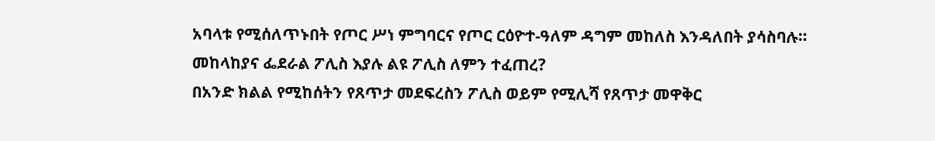አባላቱ የሚሰለጥኑበት የጦር ሥነ ምግባርና የጦር ርዕዮተ-ዓለም ዳግም መከለስ እንዳለበት ያሳስባሉ።
መከላከያና ፌደራል ፖሊስ እያሉ ልዩ ፖሊስ ለምን ተፈጠረ?
በአንድ ክልል የሚከሰትን የጸጥታ መደፍረስን ፖሊስ ወይም የሚሊሻ የጸጥታ መዋቅር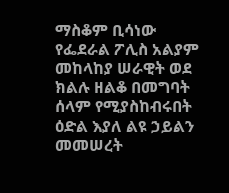ማስቆም ቢሳነው የፌደራል ፖሊስ አልያም መከላከያ ሠራዊት ወደ ክልሉ ዘልቆ በመግባት ሰላም የሚያስከብሩበት ዕድል እያለ ልዩ ኃይልን መመሠረት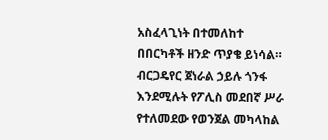አስፈላጊነት በተመለከተ በበርካቶች ዘንድ ጥያቄ ይነሳል።
ብርጋዴየር ጀነራል ኃይሉ ጎንፋ እንደሚሉት የፖሊስ መደበኛ ሥራ የተለመደው የወንጀል መካላከል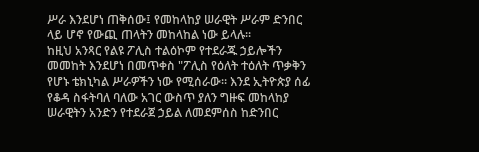ሥራ እንደሆነ ጠቅሰው፤ የመከላከያ ሠራዊት ሥራም ድንበር ላይ ሆኖ የውጪ ጠላትን መከላከል ነው ይላሉ።
ከዚህ አንጻር የልዩ ፖሊስ ተልዕኮም የተደራጁ ኃይሎችን መመከት እንደሆነ በመጥቀስ "ፖሊስ የዕለት ተዕለት ጥቃቅን የሆኑ ቴክኒካል ሥራዎችን ነው የሚሰራው። እንደ ኢትዮጵያ ሰፊ የቆዳ ስፋትባለ ባለው አገር ውስጥ ያለን ግዙፍ መከላከያ ሠራዊትን አንድን የተደራጀ ኃይል ለመደምሰስ ከድንበር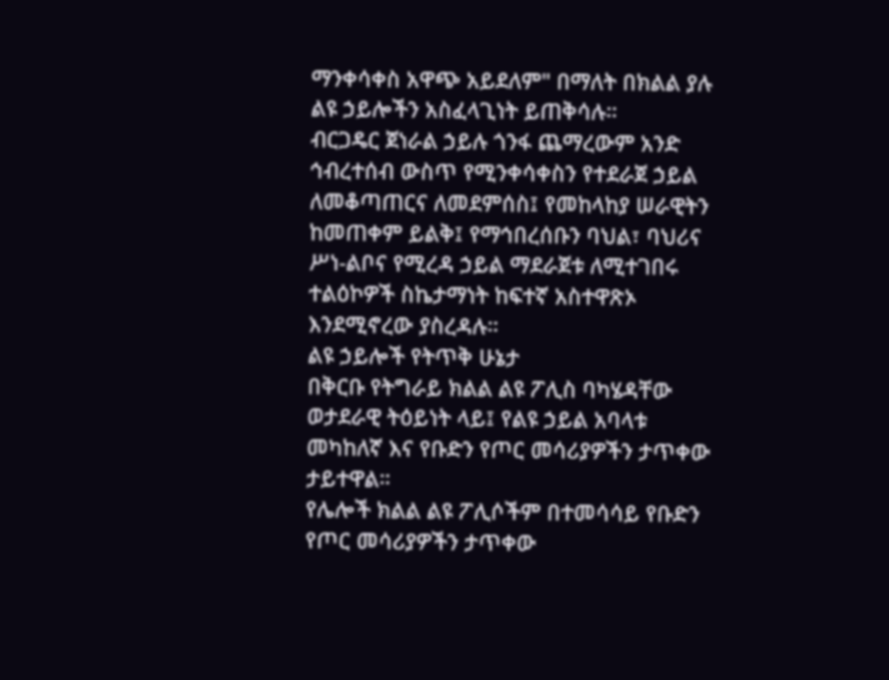ማንቀሳቀስ አዋጭ አይደለም" በማለት በክልል ያሉ ልዩ ኃይሎችን አስፈላጊነት ይጠቅሳሉ።
ብርጋዴር ጀነራል ኃይሉ ጎንፋ ጨማረውም አንድ ኅብረተሰብ ውስጥ የሚንቀሳቀስን የተደራጀ ኃይል ለመቆጣጠርና ለመደምሰስ፤ የመከላከያ ሠራዊትን ከመጠቀም ይልቅ፤ የማኅበረሰቡን ባህል፣ ባህሪና ሥነ-ልቦና የሚረዳ ኃይል ማደራጀቱ ለሚተገበሩ ተልዕኮዎች ስኬታማነት ከፍተኛ አስተዋጽኦ እንደሚኖረው ያስረዳሉ።
ልዩ ኃይሎች የትጥቅ ሁኔታ
በቅርቡ የትግራይ ክልል ልዩ ፖሊስ ባካሄዳቸው ወታደራዊ ትዕይነት ላይ፤ የልዩ ኃይል አባላቱ መካከለኛ እና የቡድን የጦር መሳሪያዎችን ታጥቀው ታይተዋል።
የሌሎች ክልል ልዩ ፖሊሶችም በተመሳሳይ የቡድን የጦር መሳሪያዎችን ታጥቀው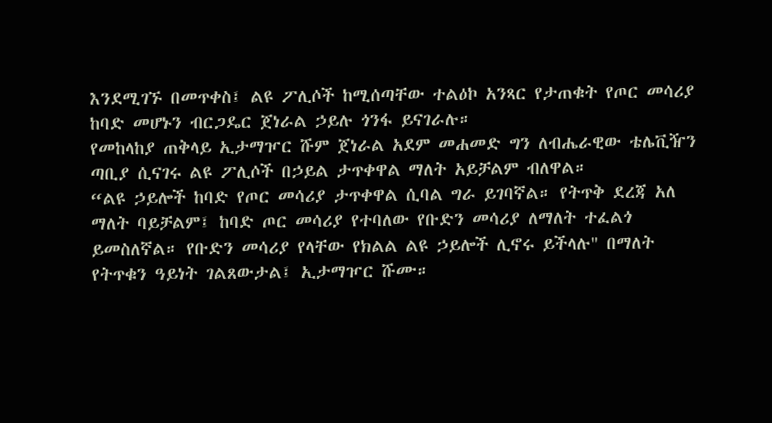እንደሚገኙ በመጥቀስ፤ ልዩ ፖሊሶች ከሚሰጣቸው ተልዕኮ አንጻር የታጠቁት የጦር መሳሪያ ከባድ መሆኑን ብርጋዴር ጀነራል ኃይሉ ጎንፋ ይናገራሉ።
የመከላከያ ጠቅላይ ኢታማዦር ሹም ጀነራል አደም መሐመድ ግን ለብሔራዊው ቴሌቪዥን ጣቢያ ሲናገሩ ልዩ ፖሊሶች በኃይል ታጥቀዋል ማለት አይቻልም ብለዋል።
“ልዩ ኃይሎች ከባድ የጦር መሳሪያ ታጥቀዋል ሲባል ግራ ይገባኛል። የትጥቅ ደረጃ አለ ማለት ባይቻልም፤ ከባድ ጦር መሳሪያ የተባለው የቡድን መሳሪያ ለማለት ተፈልጎ ይመስለኛል። የቡድን መሳሪያ የላቸው የክልል ልዩ ኃይሎች ሊኖሩ ይችላሉ" በማለት የትጥቁን ዓይነት ገልጸውታል፤ ኢታማዦር ሹሙ።